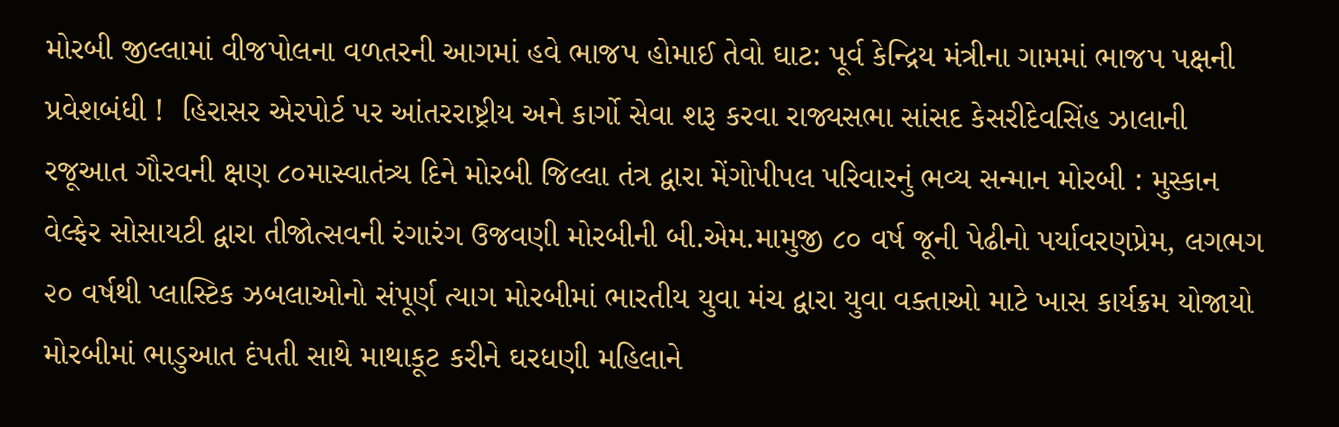મોરબી જીલ્લામાં વીજપોલના વળતરની આગમાં હવે ભાજપ હોમાઈ તેવો ઘાટ: પૂર્વ કેન્દ્રિય મંત્રીના ગામમાં ભાજપ પક્ષની પ્રવેશબંધી !  હિરાસર એરપોર્ટ પર આંતરરાષ્ટ્રીય અને કાર્ગો સેવા શરૂ કરવા રાજ્યસભા સાંસદ કેસરીદેવસિંહ ઝાલાની રજૂઆત ગૌરવની ક્ષણ ૮૦માસ્વાતંત્ર્ય દિને મોરબી જિલ્લા તંત્ર દ્વારા મેંગોપીપલ પરિવારનું ભવ્ય સન્માન મોરબી : મુસ્કાન વેલ્ફેર સોસાયટી દ્વારા તીજોત્સવની રંગારંગ ઉજવણી મોરબીની બી.એમ.મામુજી ૮૦ વર્ષ જૂની પેઢીનો પર્યાવરણપ્રેમ, લગભગ ૨૦ વર્ષથી પ્લાસ્ટિક ઝબલાઓનો સંપૂર્ણ ત્યાગ મોરબીમાં ભારતીય યુવા મંચ દ્વારા યુવા વક્તાઓ માટે ખાસ કાર્યક્રમ યોજાયો મોરબીમાં ભાડુઆત દંપતી સાથે માથાકૂટ કરીને ઘરધણી મહિલાને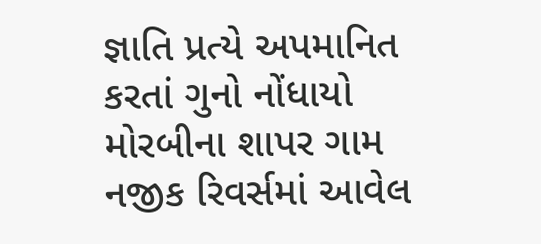જ્ઞાતિ પ્રત્યે અપમાનિત કરતાં ગુનો નોંધાયો મોરબીના શાપર ગામ નજીક રિવર્સમાં આવેલ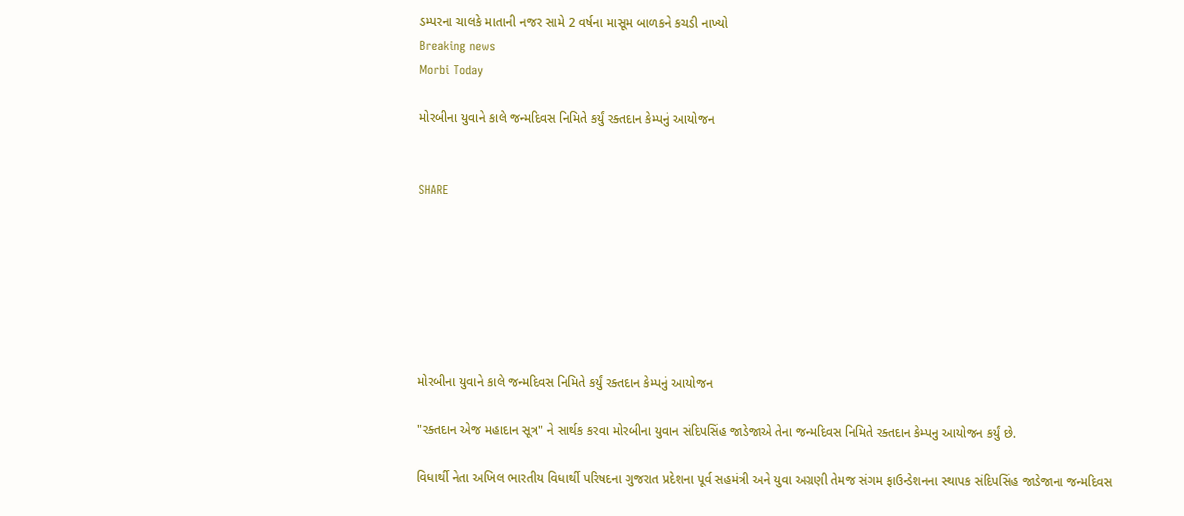ડમ્પરના ચાલકે માતાની નજર સામે 2 વર્ષના માસૂમ બાળકને કચડી નાખ્યો
Breaking news
Morbi Today

મોરબીના યુવાને કાલે જન્મદિવસ નિમિતે કર્યું રક્તદાન કેમ્પનું આયોજન


SHARE







મોરબીના યુવાને કાલે જન્મદિવસ નિમિતે કર્યું રક્તદાન કેમ્પનું આયોજન

"રક્તદાન એજ મહાદાન સૂત્ર" ને સાર્થક કરવા મોરબીના યુવાન સંદિપસિંહ જાડેજાએ તેના જન્મદિવસ નિમિતે રક્તદાન કેમ્પનુ આયોજન કર્યું છે.

વિધાર્થી નેતા અખિલ ભારતીય વિધાર્થી પરિષદના ગુજરાત પ્રદેશના પૂર્વ સહમંત્રી અને યુવા અગ્રણી તેમજ સંગમ ફાઉન્ડેશનના સ્થાપક સંદિપસિંહ જાડેજાના જન્મદિવસ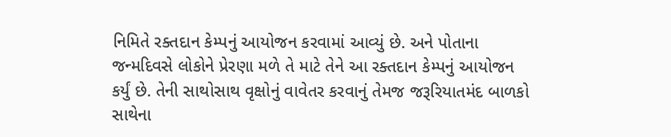નિમિતે રક્તદાન કેમ્પનું આયોજન કરવામાં આવ્યું છે. અને પોતાના જન્મદિવસે લોકોને પ્રેરણા મળે તે માટે તેને આ રક્તદાન કેમ્પનું આયોજન કર્યું છે. તેની સાથોસાથ વૃક્ષોનું વાવેતર કરવાનું તેમજ જરૂરિયાતમંદ બાળકો સાથેના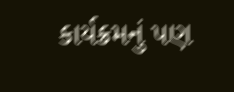કાર્યક્રમનું પણ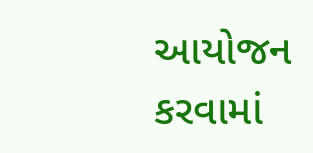આયોજન કરવામાં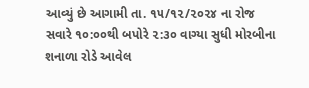આવ્યું છે આગામી તા. ૧૫/૧૨/૨૦૨૪ ના રોજ સવારે ૧૦:૦૦થી બપોરે ૨:૩૦ વાગ્યા સુધી મોરબીના શનાળા રોડે આવેલ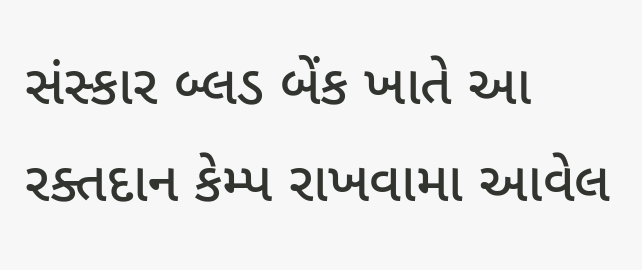સંસ્કાર બ્લડ બેંક ખાતે આ રક્તદાન કેમ્પ રાખવામા આવેલ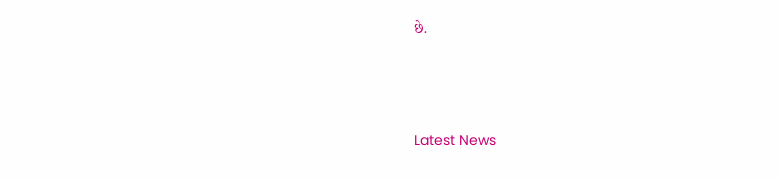છે.






Latest News